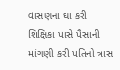વાસણના ઘા કરી શિક્ષિકા પાસે પૈસાની માંગણી કરી પતિનો ત્રાસ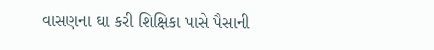વાસણના ઘા કરી શિક્ષિકા પાસે પૈસાની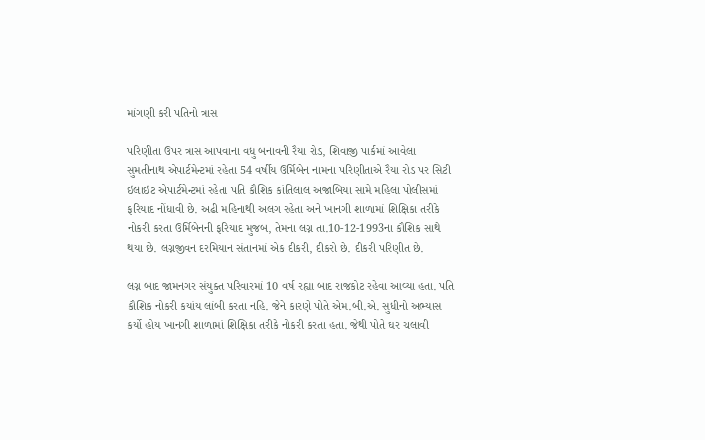માંગણી કરી પતિનો ત્રાસ

પરિણીતા ઉપર ત્રાસ આપવાના વધુ બનાવની રૈયા રોડ, શિવાજી પાર્કમાં આવેલા સુમતીનાથ એપાર્ટમેન્ટમાં રહેતા 54 વર્ષીય ઉર્મિબેન નામના પરિણીતાએ રૈયા રોડ પર સિટી ઇલાઇટ એપાર્ટમેન્ટમાં રહેતા પતિ કૌશિક કાંતિલાલ અજાબિયા સામે મહિલા પોલીસમાં ફરિયાદ નોંધાવી છે. અઢી મહિનાથી અલગ રહેતા અને ખાનગી શાળામાં શિક્ષિકા તરીકે નોકરી કરતા ઉર્મિબેનની ફરિયાદ મુજબ, તેમના લગ્ન તા.10-12-1993ના કૌશિક સાથે થયા છે. લગ્નજીવન દરમિયાન સંતાનમાં એક દીકરી, દીકરો છે. દીકરી પરિણીત છે.

લગ્ન બાદ જામનગર સંયુક્ત પરિવારમાં 10 વર્ષ રહ્યા બાદ રાજકોટ રહેવા આવ્યા હતા. પતિ કૌશિક નોકરી કયાંય લાંબી કરતા નહિ. જેને કારણે પોતે એમ.બી.એ. સુધીનો અભ્યાસ કર્યો હોય ખાનગી શાળામાં શિક્ષિકા તરીકે નોકરી કરતા હતા. જેથી પોતે ઘર ચલાવી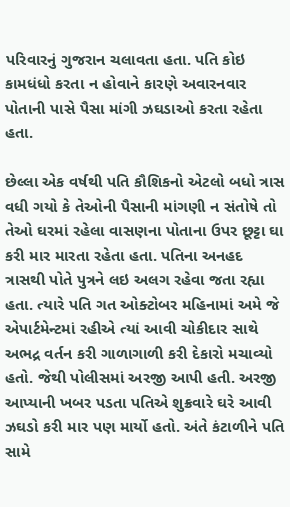પરિવારનું ગુજરાન ચલાવતા હતા. પતિ કોઇ કામધંધો કરતા ન હોવાને કારણે અવારનવાર પોતાની પાસે પૈસા માંગી ઝઘડાઓ કરતા રહેતા હતા.

છેલ્લા એક વર્ષથી પતિ કૌશિકનો એટલો બધો ત્રાસ વધી ગયો કે તેઓની પૈસાની માંગણી ન સંતોષે તો તેઓ ઘરમાં રહેલા વાસણના પોતાના ઉપર છૂટ્ટા ઘા કરી માર મારતા રહેતા હતા. પતિના અનહદ ત્રાસથી પોતે પુત્રને લઇ અલગ રહેવા જતા રહ્યા હતા. ત્યારે પતિ ગત ઓક્ટોબર મહિનામાં અમે જે એપાર્ટમેન્ટમાં રહીએ ત્યાં આવી ચોકીદાર સાથે અભદ્ર વર્તન કરી ગાળાગાળી કરી દેકારો મચાવ્યો હતો. જેથી પોલીસમાં અરજી આપી હતી. અરજી આપ્યાની ખબર પડતા પતિએ શુક્રવારે ઘરે આવી ઝઘડો કરી માર પણ માર્યો હતો. અંતે કંટાળીને પતિ સામે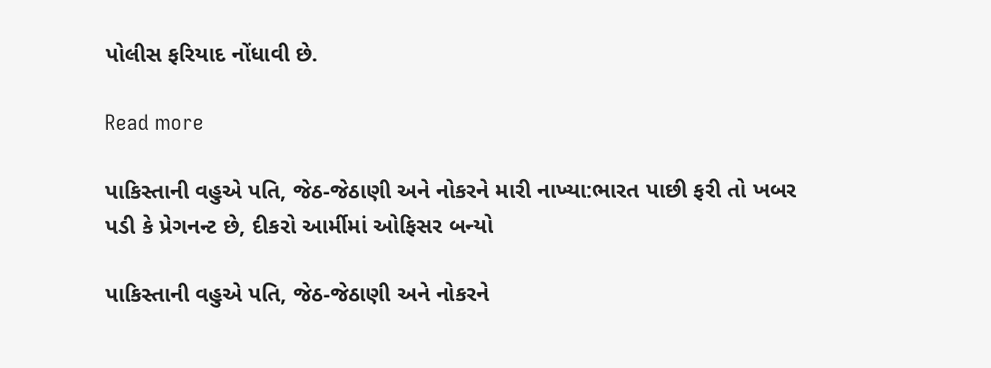પોલીસ ફરિયાદ નોંધાવી છે.

Read more

પાકિસ્તાની વહુએ પતિ, જેઠ-જેઠાણી અને નોકરને મારી નાખ્યા:ભારત પાછી ફરી તો ખબર પડી કે પ્રેગનન્ટ છે, દીકરો આર્મીમાં ઓફિસર બન્યો

પાકિસ્તાની વહુએ પતિ, જેઠ-જેઠાણી અને નોકરને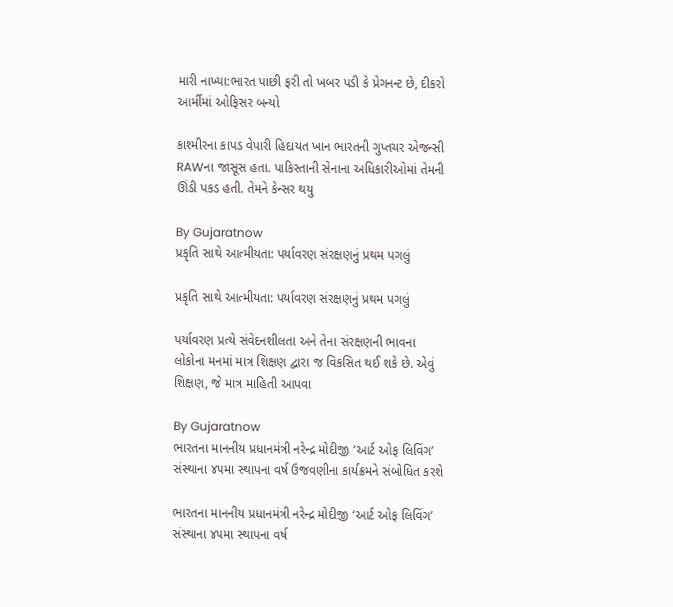મારી નાખ્યા:ભારત પાછી ફરી તો ખબર પડી કે પ્રેગનન્ટ છે, દીકરો આર્મીમાં ઓફિસર બન્યો

કાશ્મીરના કાપડ વેપારી હિદાયત ખાન ભારતની ગુપ્તચર એજન્સી RAWના જાસૂસ હતા. પાકિસ્તાની સેનાના અધિકારીઓમાં તેમની ઊંડી પકડ હતી. તેમને કેન્સર થયુ

By Gujaratnow
પ્રકૃતિ સાથે આત્મીયતા: પર્યાવરણ સંરક્ષણનું પ્રથમ પગલું

પ્રકૃતિ સાથે આત્મીયતા: પર્યાવરણ સંરક્ષણનું પ્રથમ પગલું

પર્યાવરણ પ્રત્યે સંવેદનશીલતા અને તેના સંરક્ષણની ભાવના લોકોના મનમાં માત્ર શિક્ષણ દ્વારા જ વિકસિત થઈ શકે છે. એવું શિક્ષણ, જે માત્ર માહિતી આપવા

By Gujaratnow
ભારતના માનનીય પ્રધાનમંત્રી નરેન્દ્ર મોદીજી ‘આર્ટ ઓફ લિવિંગ’ સંસ્થાના ૪૫મા સ્થાપના વર્ષ ઉજવણીના કાર્યક્રમને સંબોધિત કરશે

ભારતના માનનીય પ્રધાનમંત્રી નરેન્દ્ર મોદીજી ‘આર્ટ ઓફ લિવિંગ’ સંસ્થાના ૪૫મા સ્થાપના વર્ષ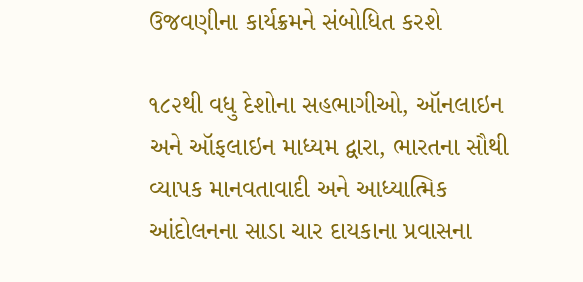ઉજવણીના કાર્યક્રમને સંબોધિત કરશે

૧૮૨થી વધુ દેશોના સહભાગીઓ, ઑનલાઇન અને ઑફલાઇન માધ્યમ દ્વારા, ભારતના સૌથી વ્યાપક માનવતાવાદી અને આધ્યાત્મિક આંદોલનના સાડા ચાર દાયકાના પ્રવાસના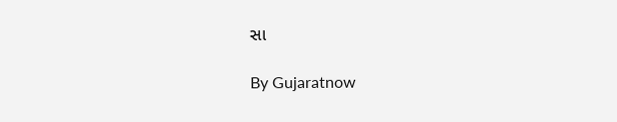સા

By Gujaratnow